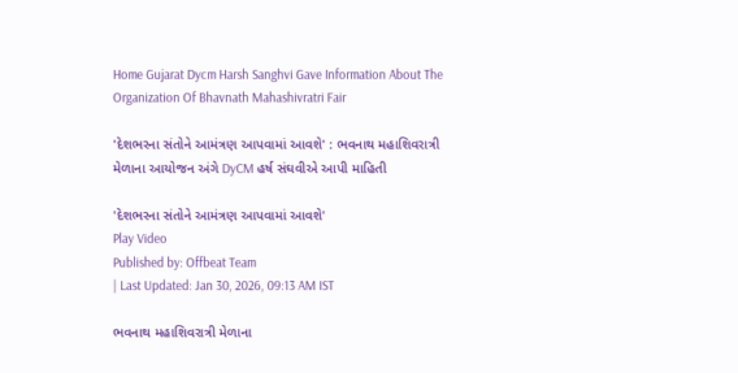Home Gujarat Dycm Harsh Sanghvi Gave Information About The Organization Of Bhavnath Mahashivratri Fair

'દેશભરના સંતોને આમંત્રણ આપવામાં આવશે' : ભવનાથ મહાશિવરાત્રી મેળાના આયોજન અંગે DyCM હર્ષ સંઘવીએ આપી માહિતી

'દેશભરના સંતોને આમંત્રણ આપવામાં આવશે'
Play Video
Published by: Offbeat Team
| Last Updated: Jan 30, 2026, 09:13 AM IST

ભવનાથ મહાશિવરાત્રી મેળાના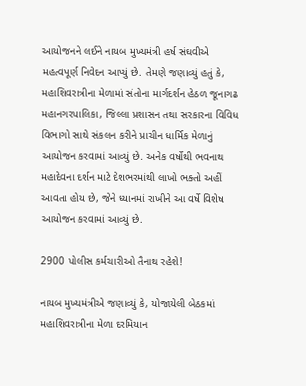આયોજનને લઈને નાયબ મુખ્યમંત્રી હર્ષ સંઘવીએ મહત્વપૂર્ણ નિવેદન આપ્યું છે. તેમણે જણાવ્યું હતું કે, મહાશિવરાત્રીના મેળામાં સંતોના માર્ગદર્શન હેઠળ જૂનાગઢ મહાનગરપાલિકા, જિલ્લા પ્રશાસન તથા સરકારના વિવિધ વિભાગો સાથે સંકલન કરીને પ્રાચીન ધાર્મિક મેળાનું આયોજન કરવામાં આવ્યું છે. અનેક વર્ષોથી ભવનાથ મહાદેવના દર્શન માટે દેશભરમાંથી લાખો ભક્તો અહીં આવતા હોય છે, જેને ધ્યાનમાં રાખીને આ વર્ષે વિશેષ આયોજન કરવામાં આવ્યું છે.

2900 પોલીસ કર્મચારીઓ તૈનાથ રહેશે!

નાયબ મુખ્યમંત્રીએ જણાવ્યું કે, યોજાયેલી બેઠકમાં મહાશિવરાત્રીના મેળા દરમિયાન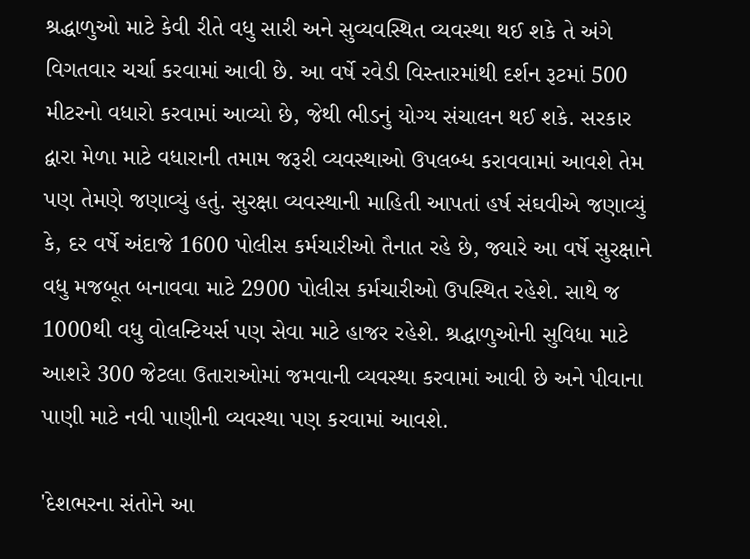શ્રદ્ધાળુઓ માટે કેવી રીતે વધુ સારી અને સુવ્યવસ્થિત વ્યવસ્થા થઈ શકે તે અંગે વિગતવાર ચર્ચા કરવામાં આવી છે. આ વર્ષે રવેડી વિસ્તારમાંથી દર્શન રૂટમાં 500 મીટરનો વધારો કરવામાં આવ્યો છે, જેથી ભીડનું યોગ્ય સંચાલન થઈ શકે. સરકાર દ્વારા મેળા માટે વધારાની તમામ જરૂરી વ્યવસ્થાઓ ઉપલબ્ધ કરાવવામાં આવશે તેમ પણ તેમણે જણાવ્યું હતું. સુરક્ષા વ્યવસ્થાની માહિતી આપતાં હર્ષ સંઘવીએ જણાવ્યું કે, દર વર્ષે અંદાજે 1600 પોલીસ કર્મચારીઓ તૈનાત રહે છે, જ્યારે આ વર્ષે સુરક્ષાને વધુ મજબૂત બનાવવા માટે 2900 પોલીસ કર્મચારીઓ ઉપસ્થિત રહેશે. સાથે જ 1000થી વધુ વોલન્ટિયર્સ પણ સેવા માટે હાજર રહેશે. શ્રદ્ધાળુઓની સુવિધા માટે આશરે 300 જેટલા ઉતારાઓમાં જમવાની વ્યવસ્થા કરવામાં આવી છે અને પીવાના પાણી માટે નવી પાણીની વ્યવસ્થા પણ કરવામાં આવશે.

'દેશભરના સંતોને આ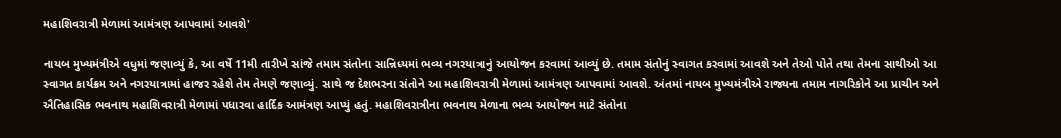મહાશિવરાત્રી મેળામાં આમંત્રણ આપવામાં આવશે'

નાયબ મુખ્યમંત્રીએ વધુમાં જણાવ્યું કે, આ વર્ષે 11મી તારીખે સાંજે તમામ સંતોના સાન્નિધ્યમાં ભવ્ય નગરયાત્રાનું આયોજન કરવામાં આવ્યું છે. તમામ સંતોનું સ્વાગત કરવામાં આવશે અને તેઓ પોતે તથા તેમના સાથીઓ આ સ્વાગત કાર્યક્રમ અને નગરયાત્રામાં હાજર રહેશે તેમ તેમણે જણાવ્યું. સાથે જ દેશભરના સંતોને આ મહાશિવરાત્રી મેળામાં આમંત્રણ આપવામાં આવશે. અંતમાં નાયબ મુખ્યમંત્રીએ રાજ્યના તમામ નાગરિકોને આ પ્રાચીન અને ઐતિહાસિક ભવનાથ મહાશિવરાત્રી મેળામાં પધારવા હાર્દિક આમંત્રણ આપ્યું હતું. મહાશિવરાત્રીના ભવનાથ મેળાના ભવ્ય આયોજન માટે સંતોના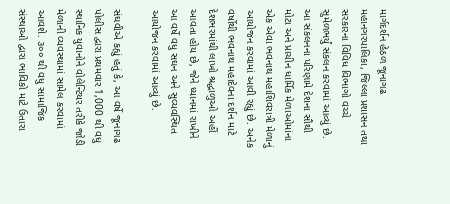માર્ગદર્શન હેઠળ જૂનાગઢ મહાનગરપાલિકા, જિલ્લા પ્રશાસન તથા સરકારના વિવિધ વિભાગો વચ્ચે સુમેળભર્યું સંકલન કરવામાં આવ્યું છે. આ સંકલનના પરિણામે દેશના સૌથી મોટા અને પ્રાચીન ધાર્મિક મેળાઓમાંના એક એવા ભવનાથ મહાશિવરાત્રી મેળાનું આયોજન કરવામાં આવી રહ્યું છે. અનેક વર્ષોથી ભવનાથ મહાદેવના દર્શન માટે દેશભરમાંથી લાખો શ્રદ્ધાળુઓ અહીં આવતા હોય છે, જેને ધ્યાનમાં રાખીને આ વર્ષે વધુ સઘન અને સુવ્યવસ્થિત આયોજન કરવામાં આવ્યું છે.

સંઘવીએ કહ્યું હતું કે, આ વર્ષે જૂનાગઢ પોલીસ દ્વારા પ્રથમવાર 1,000 થી વધુ સ્થાનિક યુવાનોને વોલેન્ટિયર તરીકે જોડી મેળાની વ્યવસ્થામાં સામેલ કરવામાં આવશે. ૩૦૦ થી વધુ સામાજિક સંસ્થાઓ દ્વારા ભાવિકો માટે ઉતારા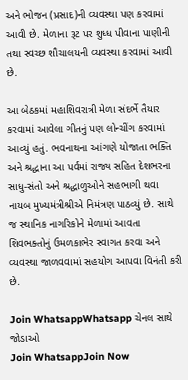અને ભોજન (પ્રસાદ)ની વ્યવસ્થા પણ કરવામાં આવી છે. મેળાના રૂટ પર શુધ્ધ પીવાના પાણીની તથા સ્વચ્છ શૌચાલયની વ્યવસ્થા કરવામાં આવી છે.

આ બેઠકમાં મહાશિવરાત્રી મેળા સંદર્ભે તૈયાર કરવામાં આવેલા ગીતનું પણ લોન્ચીંગ કરવામાં આવ્યું હતું. ભવનાથના આંગણે યોજાતા ભક્તિ અને શ્રદ્ધાના આ પર્વમાં રાજ્ય સહિત દેશભરના સાધુ-સંતો અને શ્રદ્ધાળુઓને સહભાગી થવા નાયબ મુખ્યમંત્રીશ્રીએ નિમંત્રણ પાઠવ્યું છે. સાથે જ સ્થાનિક નાગરિકોને મેળામાં આવતા શિવભક્તોનું ઉમળકાભેર સ્વાગત કરવા અને વ્યવસ્થા જાળવવામાં સહયોગ આપવા વિનંતી કરી છે.

Join WhatsappWhatsapp ચેનલ સાથે જોડાઓ
Join WhatsappJoin Now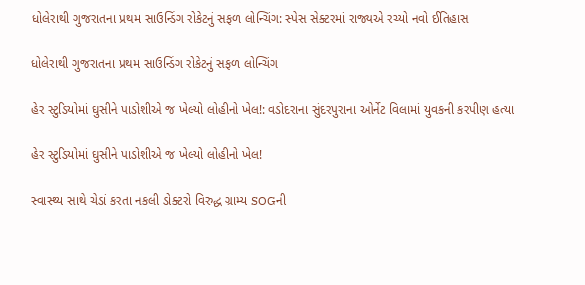ધોલેરાથી ગુજરાતના પ્રથમ સાઉન્ડિંગ રોકેટનું સફળ લોન્ચિંગ: સ્પેસ સેક્ટરમાં રાજ્યએ રચ્યો નવો ઈતિહાસ

ધોલેરાથી ગુજરાતના પ્રથમ સાઉન્ડિંગ રોકેટનું સફળ લોન્ચિંગ

હેર સ્ટુડિયોમાં ઘુસીને પાડોશીએ જ ખેલ્યો લોહીનો ખેલ!: વડોદરાના સુંદરપુરાના ઓર્નેટ વિલામાં યુવકની કરપીણ હત્યા

હેર સ્ટુડિયોમાં ઘુસીને પાડોશીએ જ ખેલ્યો લોહીનો ખેલ!

સ્વાસ્થ્ય સાથે ચેડાં કરતા નકલી ડોક્ટરો વિરુદ્ધ ગ્રામ્ય SOGની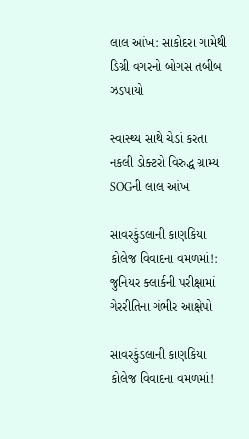લાલ આંખ: સાકોદરા ગામેથી ડિગ્રી વગરનો બોગસ તબીબ ઝડપાયો

સ્વાસ્થ્ય સાથે ચેડાં કરતા નકલી ડોક્ટરો વિરુદ્ધ ગ્રામ્ય SOGની લાલ આંખ

સાવરકુંડલાની કાણકિયા કોલેજ વિવાદના વમળમાં!: જુનિયર ક્લાર્કની પરીક્ષામાં ગેરરીતિના ગંભીર આક્ષેપો

સાવરકુંડલાની કાણકિયા કોલેજ વિવાદના વમળમાં!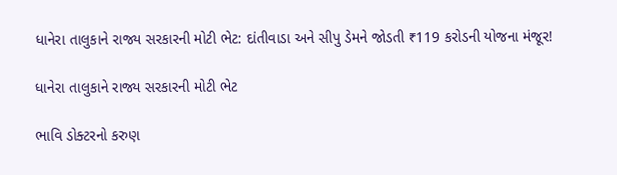ધાનેરા તાલુકાને રાજ્ય સરકારની મોટી ભેટ: દાંતીવાડા અને સીપુ ડેમને જોડતી ₹119 કરોડની યોજના મંજૂર!

ધાનેરા તાલુકાને રાજ્ય સરકારની મોટી ભેટ

ભાવિ ડોક્ટરનો કરુણ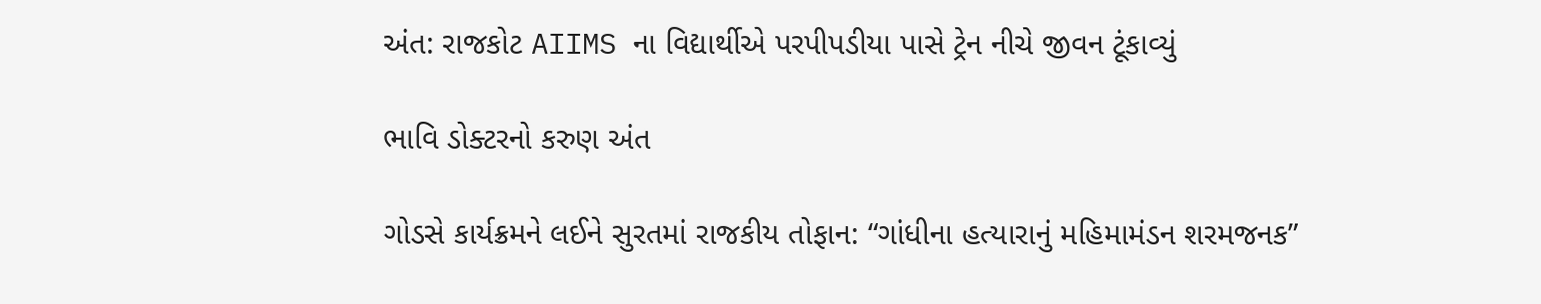અંત: રાજકોટ AIIMS ના વિદ્યાર્થીએ પરપીપડીયા પાસે ટ્રેન નીચે જીવન ટૂંકાવ્યું

ભાવિ ડોક્ટરનો કરુણ અંત

ગોડસે કાર્યક્રમને લઈને સુરતમાં રાજકીય તોફાન: “ગાંધીના હત્યારાનું મહિમામંડન શરમજનક”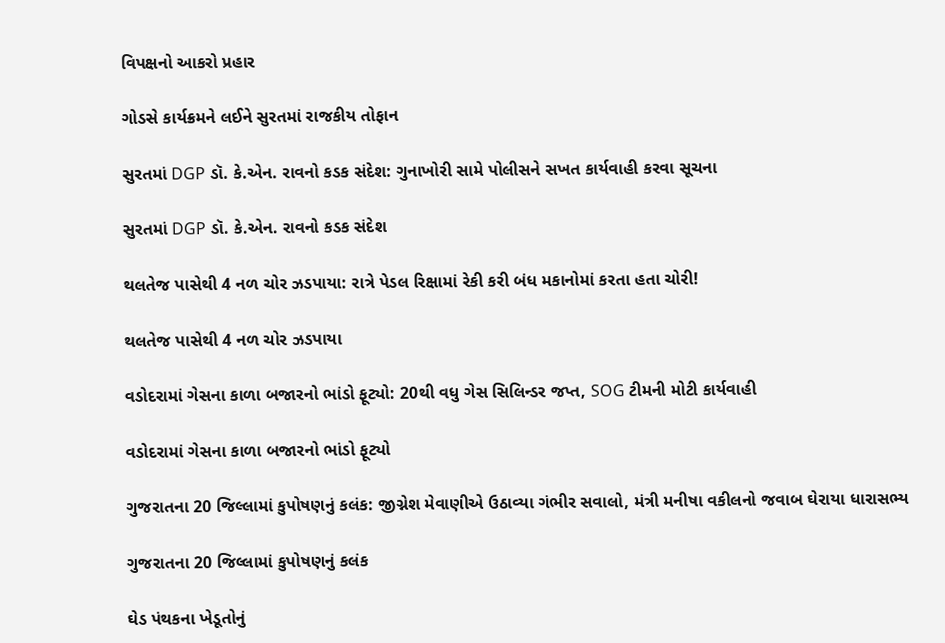વિપક્ષનો આકરો પ્રહાર

ગોડસે કાર્યક્રમને લઈને સુરતમાં રાજકીય તોફાન

સુરતમાં DGP ડૉ. કે.એન. રાવનો કડક સંદેશ: ગુનાખોરી સામે પોલીસને સખત કાર્યવાહી કરવા સૂચના

સુરતમાં DGP ડૉ. કે.એન. રાવનો કડક સંદેશ

થલતેજ પાસેથી 4 નળ ચોર ઝડપાયા: રાત્રે પેડલ રિક્ષામાં રેકી કરી બંધ મકાનોમાં કરતા હતા ચોરી!

થલતેજ પાસેથી 4 નળ ચોર ઝડપાયા

વડોદરામાં ગેસના કાળા બજારનો ભાંડો ફૂટ્યો: 20થી વધુ ગેસ સિલિન્ડર જપ્ત, SOG ટીમની મોટી કાર્યવાહી

વડોદરામાં ગેસના કાળા બજારનો ભાંડો ફૂટ્યો

ગુજરાતના 20 જિલ્લામાં કુપોષણનું કલંક: જીગ્નેશ મેવાણીએ ઉઠાવ્યા ગંભીર સવાલો, મંત્રી મનીષા વકીલનો જવાબ ઘેરાયા ધારાસભ્ય

ગુજરાતના 20 જિલ્લામાં કુપોષણનું કલંક

ઘેડ પંથકના ખેડૂતોનું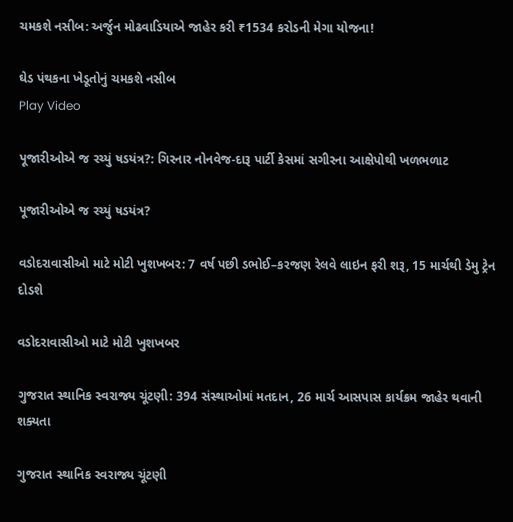ચમકશે નસીબ: અર્જુન મોઢવાડિયાએ જાહેર કરી ₹1534 કરોડની મેગા યોજના!

ઘેડ પંથકના ખેડૂતોનું ચમકશે નસીબ
Play Video

પૂજારીઓએ જ રચ્યું ષડયંત્ર?: ગિરનાર નોનવેજ-દારૂ પાર્ટી કેસમાં સગીરના આક્ષેપોથી ખળભળાટ

પૂજારીઓએ જ રચ્યું ષડયંત્ર?

વડોદરાવાસીઓ માટે મોટી ખુશખબર: 7 વર્ષ પછી ડભોઈ–કરજણ રેલવે લાઇન ફરી શરૂ, 15 માર્ચથી ડેમુ ટ્રેન દોડશે

વડોદરાવાસીઓ માટે મોટી ખુશખબર

ગુજરાત સ્થાનિક સ્વરાજ્ય ચૂંટણી: 394 સંસ્થાઓમાં મતદાન, 26 માર્ચ આસપાસ કાર્યક્રમ જાહેર થવાની શક્યતા

ગુજરાત સ્થાનિક સ્વરાજ્ય ચૂંટણી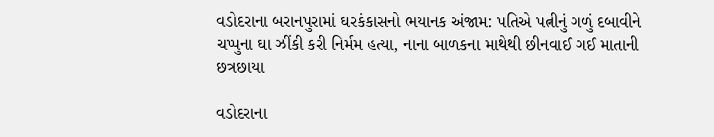વડોદરાના બરાનપુરામાં ઘરકંકાસનો ભયાનક અંજામ: પતિએ પત્નીનું ગળું દબાવીને ચપ્પુના ઘા ઝીંકી કરી નિર્મમ હત્યા, નાના બાળકના માથેથી છીનવાઈ ગઈ માતાની છત્રછાયા

વડોદરાના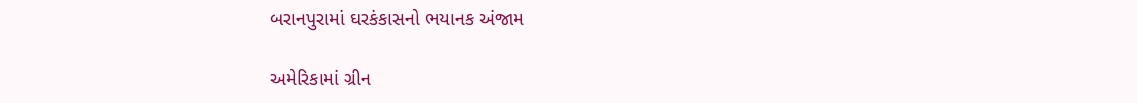બરાનપુરામાં ઘરકંકાસનો ભયાનક અંજામ

અમેરિકામાં ગ્રીન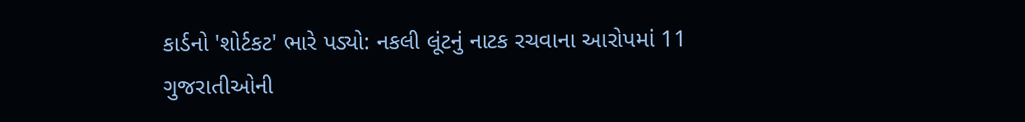કાર્ડનો 'શોર્ટકટ' ભારે પડ્યો: નકલી લૂંટનું નાટક રચવાના આરોપમાં 11 ગુજરાતીઓની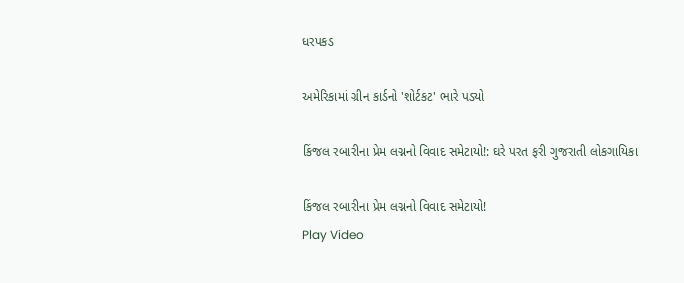ધરપકડ

અમેરિકામાં ગ્રીન કાર્ડનો 'શોર્ટકટ' ભારે પડ્યો

કિંજલ રબારીના પ્રેમ લગ્નનો વિવાદ સમેટાયો!: ઘરે પરત ફરી ગુજરાતી લોકગાયિકા

કિંજલ રબારીના પ્રેમ લગ્નનો વિવાદ સમેટાયો!
Play Video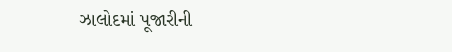ઝાલોદમાં પૂજારીની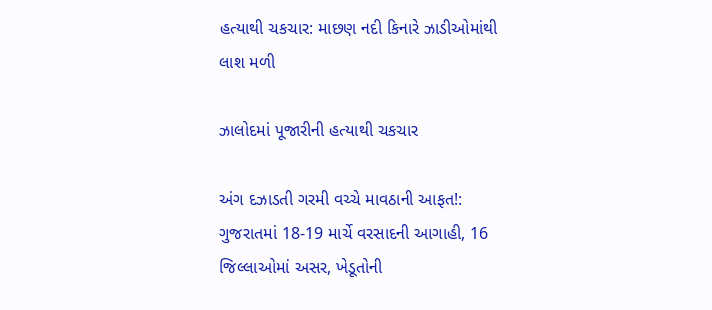હત્યાથી ચકચાર: માછણ નદી કિનારે ઝાડીઓમાંથી લાશ મળી

ઝાલોદમાં પૂજારીની હત્યાથી ચકચાર

અંગ દઝાડતી ગરમી વચ્ચે માવઠાની આફત!: ગુજરાતમાં 18-19 માર્ચે વરસાદની આગાહી, 16 જિલ્લાઓમાં અસર, ખેડૂતોની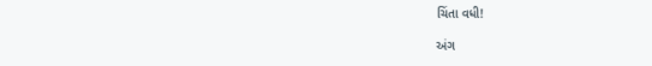ચિંતા વધી!

અંગ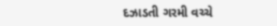દઝાડતી ગરમી વચ્ચે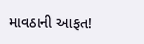માવઠાની આફત!